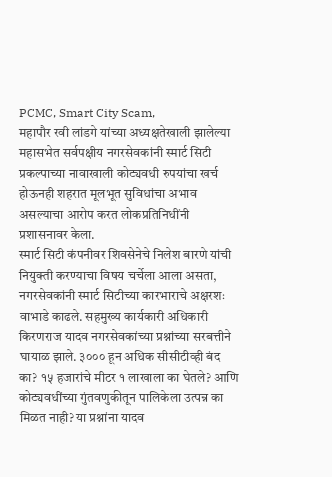PCMC, Smart City Scam,
महापौर रवी लांडगे यांच्या अध्यक्षतेखाली झालेल्या महासभेत सर्वपक्षीय नगरसेवकांनी स्मार्ट सिटी प्रकल्पाच्या नावाखाली कोट्यवधी रुपयांचा खर्च होऊनही शहरात मूलभूत सुविधांचा अभाव असल्याचा आरोप करत लोकप्रतिनिधींनी प्रशासनावर केला.
स्मार्ट सिटी कंपनीवर शिवसेनेचे निलेश बारणे यांची नियुक्ती करण्याचा विषय चर्चेला आला असता, नगरसेवकांनी स्मार्ट सिटीच्या कारभाराचे अक्षरशः वाभाडे काढले. सहमुख्य कार्यकारी अधिकारी किरणराज यादव नगरसेवकांच्या प्रश्नांच्या सरबत्तीने घायाळ झाले. ३००० हून अधिक सीसीटीव्ही बंद का? १५ हजारांचे मीटर १ लाखाला का घेतले? आणि कोट्यवधींच्या गुंतवणुकीतून पालिकेला उत्पन्न का मिळत नाही? या प्रश्नांना यादव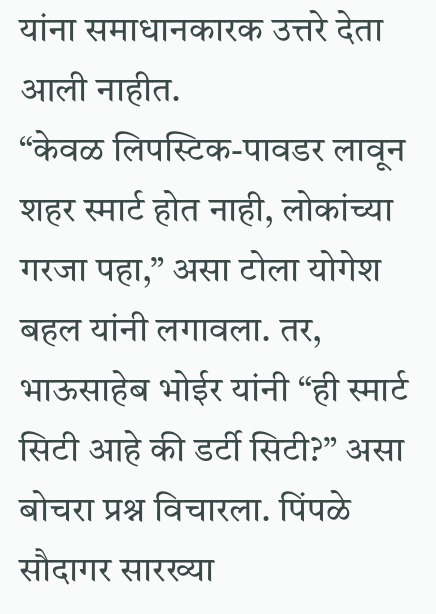यांना समाधानकारक उत्तरे देता आली नाहीत.
“केवळ लिपस्टिक-पावडर लावून शहर स्मार्ट होत नाही, लोकांच्या गरजा पहा,” असा टोला योगेश बहल यांनी लगावला. तर, भाऊसाहेब भोईर यांनी “ही स्मार्ट सिटी आहे की डर्टी सिटी?” असा बोचरा प्रश्न विचारला. पिंपळे सौदागर सारख्या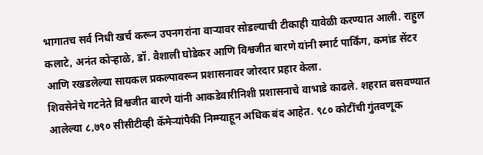भागातच सर्व निधी खर्च करून उपनगरांना वाऱ्यावर सोडल्याची टीकाही यावेळी करण्यात आली. राहुल कलाटे, अनंत कोऱ्हाळे, डॉ. वैशाली घोडेकर आणि विश्वजीत बारणे यांनी स्मार्ट पार्किंग, कमांड सेंटर आणि रखडलेल्या सायकल प्रकल्पावरून प्रशासनावर जोरदार प्रहार केला.
शिवसेनेचे गटनेते विश्वजीत बारणे यांनी आकडेवारीनिशी प्रशासनाचे वाभाडे काढले. शहरात बसवण्यात आलेल्या ८,७९० सीसीटीव्ही कॅमेऱ्यांपैकी निम्म्याहून अधिक बंद आहेत. ९८० कोटींची गुंतवणूक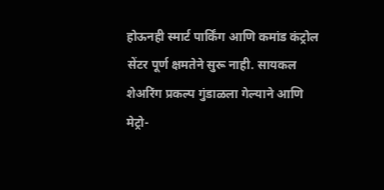होऊनही स्मार्ट पार्किंग आणि कमांड कंट्रोल सेंटर पूर्ण क्षमतेने सुरू नाही. सायकल शेअरिंग प्रकल्प गुंडाळला गेल्याने आणि मेट्रो-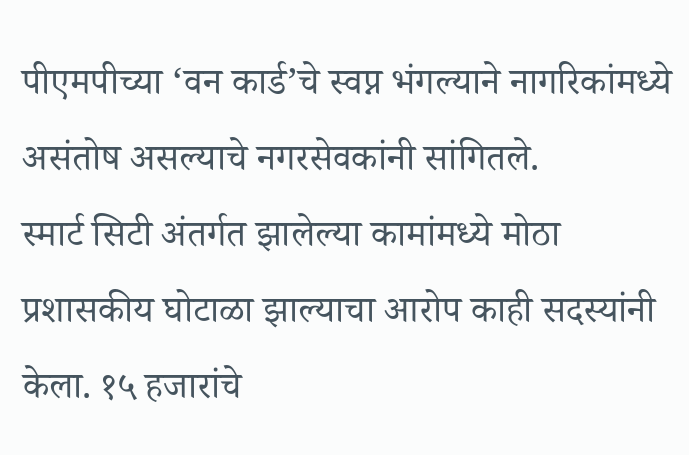पीएमपीच्या ‘वन कार्ड’चे स्वप्न भंगल्याने नागरिकांमध्ये असंतोष असल्याचे नगरसेवकांनी सांगितले.
स्मार्ट सिटी अंतर्गत झालेल्या कामांमध्ये मोठा प्रशासकीय घोटाळा झाल्याचा आरोप काही सदस्यांनी केला. १५ हजारांचे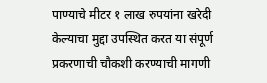पाण्याचे मीटर १ लाख रुपयांना खरेदी केल्याचा मुद्दा उपस्थित करत या संपूर्ण प्रकरणाची चौकशी करण्याची मागणी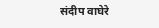संदीप वाघेरे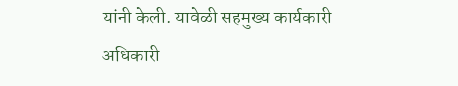यांनी केली. यावेळी सहमुख्य कार्यकारी अधिकारी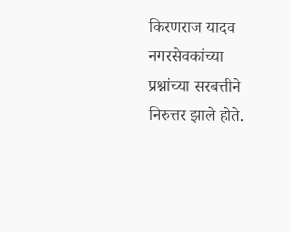किरणराज यादव नगरसेवकांच्या प्रश्नांच्या सरबत्तीने निरुत्तर झाले होते.